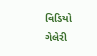વિડિયો ગેલેરી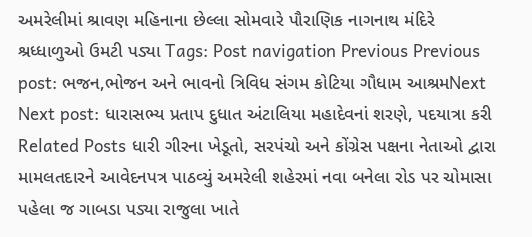અમરેલીમાં શ્રાવણ મહિનાના છેલ્લા સોમવારે પૌરાણિક નાગનાથ મંદિરે શ્રધ્ધાળુઓ ઉમટી પડ્યા Tags: Post navigation Previous Previous post: ભજન,ભોજન અને ભાવનો ત્રિવિધ સંગમ કોટિયા ગૌધામ આશ્રમNext Next post: ધારાસભ્ય પ્રતાપ દુધાત અંટાલિયા મહાદેવનાં શરણે, પદયાત્રા કરી Related Posts ધારી ગીરના ખેડૂતો, સરપંચો અને કોંગ્રેસ પક્ષના નેતાઓ દ્વારા મામલતદારને આવેદનપત્ર પાઠવ્યું અમરેલી શહેરમાં નવા બનેલા રોડ પર ચોમાસા પહેલા જ ગાબડા પડ્યા રાજુલા ખાતે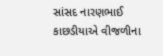સાંસદ નારણભાઈ કાછડીયાએ વીજળીના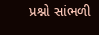પ્રશ્નો સાંભળી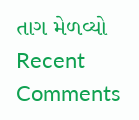તાગ મેળવ્યો
Recent Comments